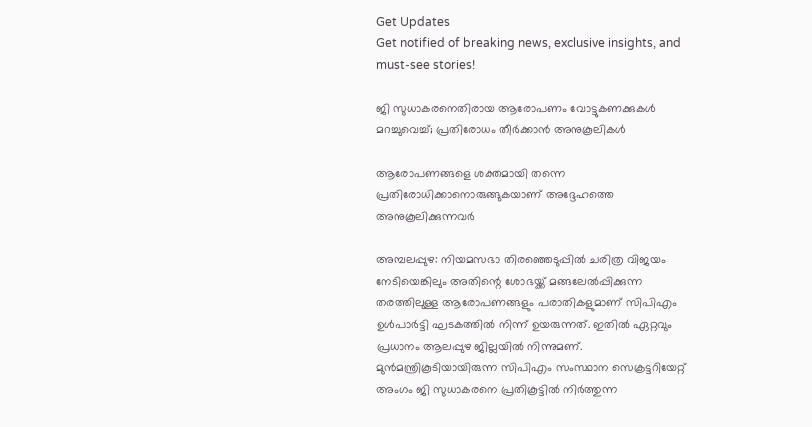Get Updates
Get notified of breaking news, exclusive insights, and must-see stories!

ജി സുധാകരനെതിരായ ആരോപണം വോട്ടുകണക്കുകൾ മറച്ചുവെച്ച്; പ്രതിരോധം തീർക്കാൻ അനുകൂലികൾ

ആരോപണങ്ങളെ ശക്തമായി തന്നെ പ്രതിരോധിക്കാനൊരുങ്ങുകയാണ് അദ്ദേഹത്തെ അനുകൂലിക്കുന്നവർ

അമ്പലപ്പുഴ: നിയമസഭാ തിരഞ്ഞെടുപ്പിൽ ചരിത്ര വിജയം നേടിയെങ്കിലും അതിന്റെ ശോഭയ്ക്ക് മങ്ങലേൽപ്പിക്കുന്ന തരത്തിലുള്ള ആരോപണങ്ങളും പരാതികളുമാണ് സിപിഎം ഉൾപാർട്ടി ഘടകത്തിൽ നിന്ന് ഉയരുന്നത്. ഇതിൽ ഏറ്റവും പ്രധാനം ആലപ്പുഴ ജില്ലയിൽ നിന്നുമണ്. മുൻമന്ത്രികൂടിയായിരുന്ന സിപിഎം സംസ്ഥാന സെക്രട്ടറിയേറ്റ് അംഗം ജി സുധാകരനെ പ്രതികൂട്ടിൽ നിർത്തുന്ന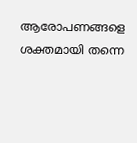ആരോപണങ്ങളെ ശക്തമായി തന്നെ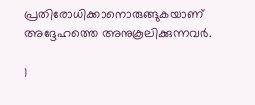പ്രതിരോധിക്കാനൊരുങ്ങുകയാണ് അദ്ദേഹത്തെ അനുകൂലിക്കുന്നവർ.

1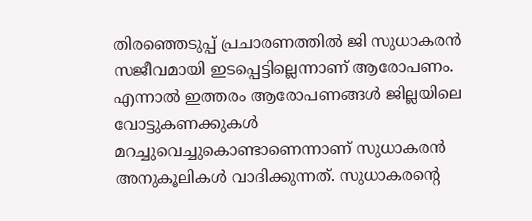തിരഞ്ഞെടുപ്പ് പ്രചാരണത്തിൽ ജി സുധാകരൻ സജീവമായി ഇടപ്പെട്ടില്ലെന്നാണ് ആരോപണം. എന്നാൽ ഇത്തരം ആരോപണങ്ങൾ ജില്ലയിലെ വോട്ടുകണക്കുകൾ മറച്ചുവെച്ചുകൊണ്ടാണെന്നാണ് സുധാകരൻ അനുകൂലികൾ വാദിക്കുന്നത്. സുധാകരന്റെ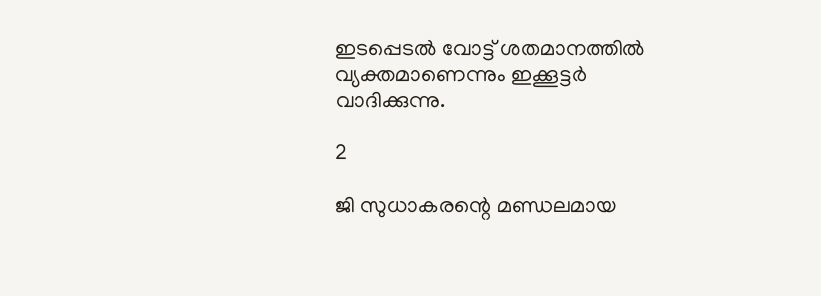ഇടപ്പെടൽ വോട്ട് ശതമാനത്തിൽ വ്യക്തമാണെന്നും ഇക്കൂട്ടർ വാദിക്കുന്നു.

2

ജി സുധാകരന്റെ മണ്ഡലമായ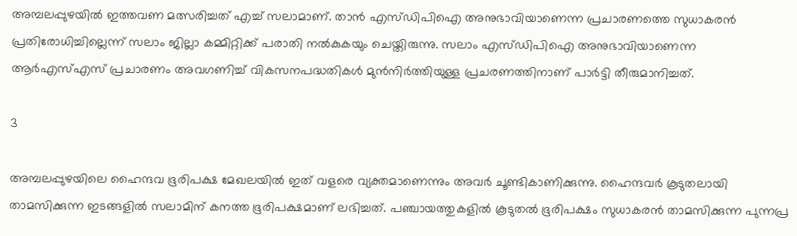അമ്പലപ്പുഴയിൽ ഇത്തവണ മത്സരിച്ചത് എച്ച് സലാമാണ്. താൻ എസ്ഡിപിഐ അനുഭാവിയാണെന്ന പ്രചാരണത്തെ സുധാകരൻ പ്രതിരോധിച്ചില്ലെന്ന് സലാം ജില്ലാ കമ്മിറ്റിക്ക് പരാതി നൽകുകയും ചെയ്തിരുന്നു. സലാം എസ്ഡിപിഐ അനുഭാവിയാണെന്ന ആർഎസ്എസ് പ്രചാരണം അവഗണിച്ച് വികസനപദ്ധതികൾ മുൻനിർത്തിയുള്ള പ്രചരണത്തിനാണ് പാർട്ടി തീരുമാനിച്ചത്.

3

അമ്പലപ്പുഴയിലെ ഹൈന്ദവ ഭൂരിപക്ഷ മേഖലയിൽ ഇത് വളരെ വ്യക്തമാണെന്നും അവർ ചൂണ്ടികാണിക്കുന്നു. ഹൈന്ദവർ കൂടുതലായി താമസിക്കുന്ന ഇടങ്ങളിൽ സലാമിന് കനത്ത ഭൂരിപക്ഷമാണ് ലഭിച്ചത്. പഞ്ചായത്തുകളിൽ കൂടുതൽ ഭൂരിപക്ഷം സുധാകരൻ താമസിക്കുന്ന പുന്നപ്ര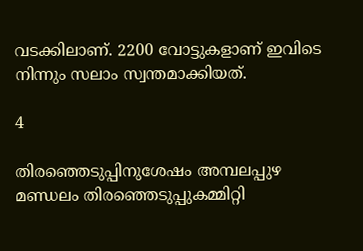വടക്കിലാണ്. 2200 വോട്ടുകളാണ് ഇവിടെ നിന്നും സലാം സ്വന്തമാക്കിയത്.

4

തിരഞ്ഞെടുപ്പിനുശേഷം അമ്പലപ്പുഴ മണ്ഡലം തിരഞ്ഞെടുപ്പുകമ്മിറ്റി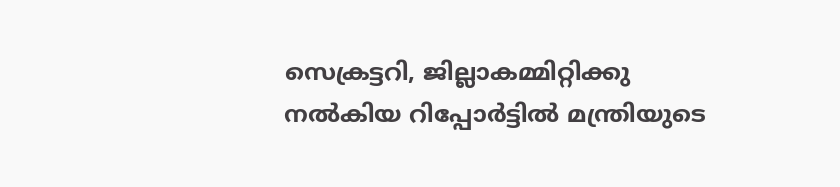സെക്രട്ടറി, ജില്ലാകമ്മിറ്റിക്കു നൽകിയ റിപ്പോർട്ടിൽ മന്ത്രിയുടെ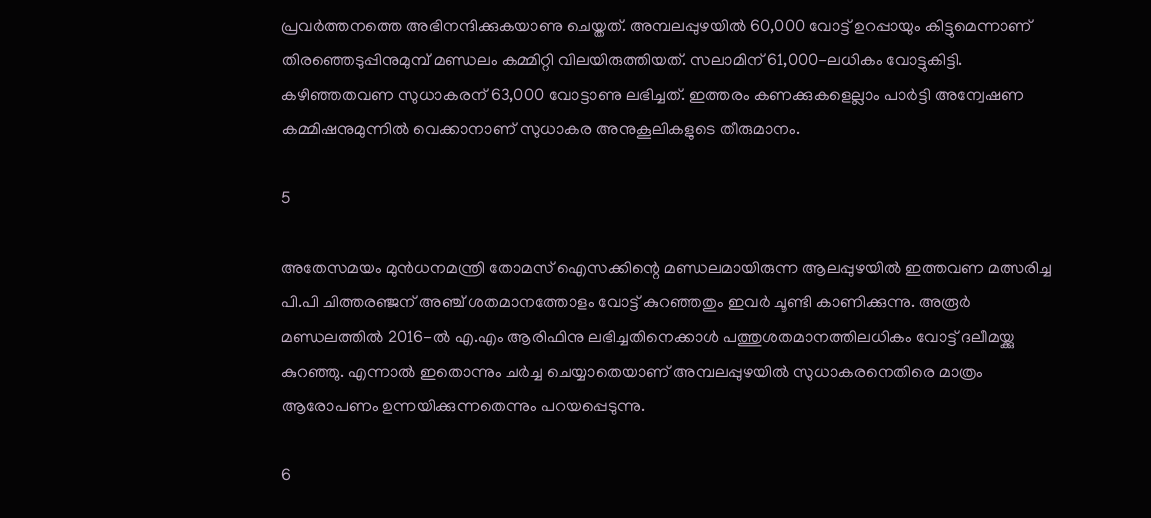പ്രവർത്തനത്തെ അഭിനന്ദിക്കുകയാണു ചെയ്തത്. അമ്പലപ്പുഴയിൽ 60,000 വോട്ട് ഉറപ്പായും കിട്ടുമെന്നാണ് തിരഞ്ഞെടുപ്പിനുമുമ്പ്‌ മണ്ഡലം കമ്മിറ്റി വിലയിരുത്തിയത്. സലാമിന് 61,000-ലധികം വോട്ടുകിട്ടി. കഴിഞ്ഞതവണ സുധാകരന് 63,000 വോട്ടാണു ലഭിച്ചത്. ഇത്തരം കണക്കുകളെല്ലാം പാർട്ടി അന്വേഷണ കമ്മിഷനുമുന്നിൽ വെക്കാനാണ് സുധാകര അനുകൂലികളുടെ തീരുമാനം.

5

അതേസമയം മുൻധനമന്ത്രി തോമസ് ഐസക്കിന്റെ മണ്ഡലമായിരുന്ന ആലപ്പുഴയിൽ ഇത്തവണ മത്സരിച്ച പി.പി ചിത്തരഞ്ജന് അഞ്ച് ശതമാനത്തോളം വോട്ട് കുറഞ്ഞതും ഇവർ ചൂണ്ടി കാണിക്കുന്നു. അരൂർ മണ്ഡലത്തിൽ 2016-ൽ എ.എം ആരിഫിനു ലഭിച്ചതിനെക്കാൾ പത്തുശതമാനത്തിലധികം വോട്ട് ദലീമയ്ക്കു കുറഞ്ഞു. എന്നാൽ ഇതൊന്നും ചർച്ച ചെയ്യാതെയാണ് അമ്പലപ്പുഴയിൽ സുധാകരനെതിരെ മാത്രം ആരോപണം ഉന്നയിക്കുന്നതെന്നും പറയപ്പെടുന്നു.

6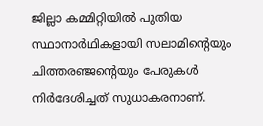ജില്ലാ കമ്മിറ്റിയിൽ പുതിയ സ്ഥാനാർഥികളായി സലാമിന്റെയും ചിത്തരഞ്ജന്റെയും പേരുകൾ നിർദേശിച്ചത് സുധാകരനാണ്.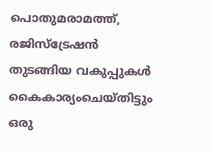പൊതുമരാമത്ത്, രജിസ്‌ട്രേഷൻ തുടങ്ങിയ വകുപ്പുകൾ കൈകാര്യംചെയ്തിട്ടും ഒരു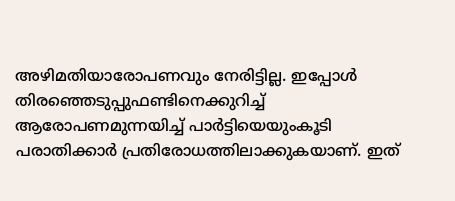അഴിമതിയാരോപണവും നേരിട്ടില്ല. ഇപ്പോൾ തിരഞ്ഞെടുപ്പുഫണ്ടിനെക്കുറിച്ച് ആരോപണമുന്നയിച്ച് പാർട്ടിയെയുംകൂടി പരാതിക്കാർ പ്രതിരോധത്തിലാക്കുകയാണ്. ഇത്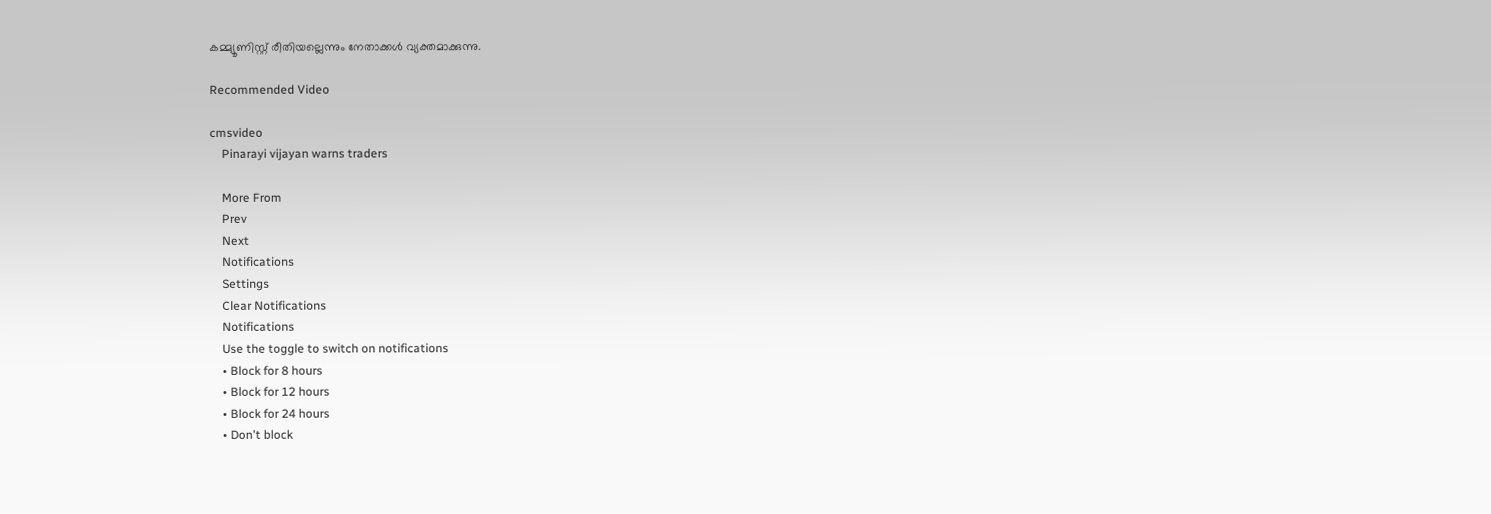കമ്മ്യൂണിസ്റ്റ് രീതിയല്ലെന്നും നേതാക്കൾ വ്യക്തമാക്കുന്നു.

Recommended Video

cmsvideo
    Pinarayi vijayan warns traders

    More From
    Prev
    Next
    Notifications
    Settings
    Clear Notifications
    Notifications
    Use the toggle to switch on notifications
    • Block for 8 hours
    • Block for 12 hours
    • Block for 24 hours
    • Don't block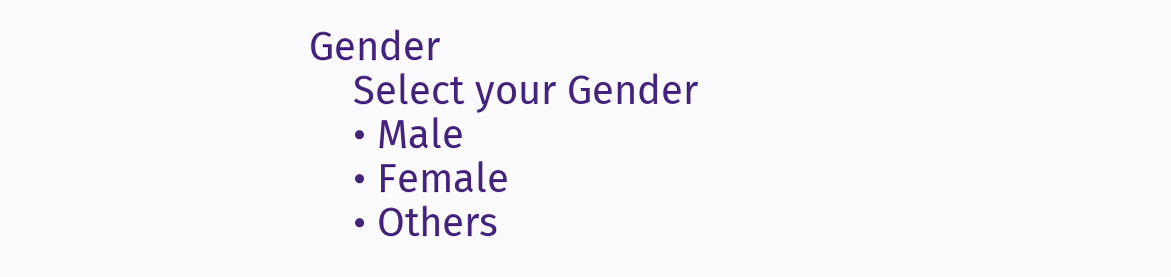Gender
    Select your Gender
    • Male
    • Female
    • Others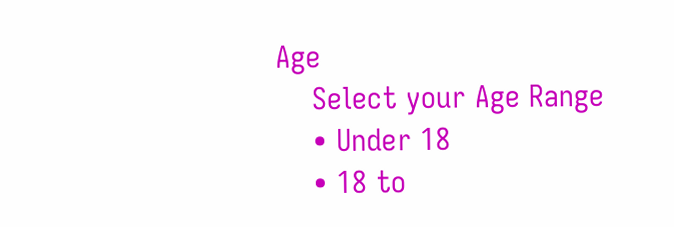Age
    Select your Age Range
    • Under 18
    • 18 to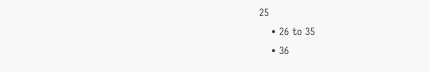25
    • 26 to 35
    • 36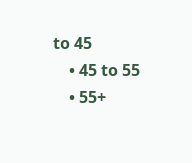to 45
    • 45 to 55
    • 55+